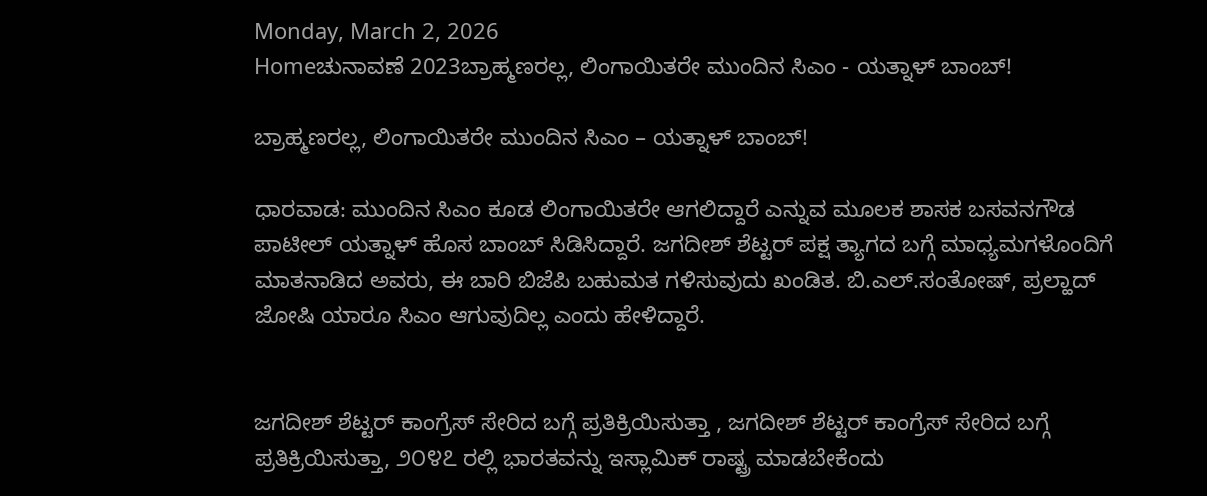Monday, March 2, 2026
Homeಚುನಾವಣೆ 2023ಬ್ರಾಹ್ಮಣರಲ್ಲ, ಲಿಂಗಾಯಿತರೇ ಮುಂದಿನ ಸಿಎಂ - ಯತ್ನಾಳ್ ಬಾಂಬ್!

ಬ್ರಾಹ್ಮಣರಲ್ಲ, ಲಿಂಗಾಯಿತರೇ ಮುಂದಿನ ಸಿಎಂ – ಯತ್ನಾಳ್ ಬಾಂಬ್!

ಧಾರವಾಡ: ಮುಂದಿನ ಸಿಎಂ ಕೂಡ ಲಿಂಗಾಯಿತರೇ ಆಗಲಿದ್ದಾರೆ ಎನ್ನುವ ಮೂಲಕ ಶಾಸಕ ಬಸವನಗೌಡ ಪಾಟೀಲ್ ಯತ್ನಾಳ್ ಹೊಸ ಬಾಂಬ್ ಸಿಡಿಸಿದ್ದಾರೆ. ಜಗದೀಶ್ ಶೆಟ್ಟರ್ ಪಕ್ಷ ತ್ಯಾಗದ ಬಗ್ಗೆ ಮಾಧ್ಯಮಗಳೊಂದಿಗೆ ಮಾತನಾಡಿದ ಅವರು, ಈ ಬಾರಿ ಬಿಜೆಪಿ ಬಹುಮತ ಗಳಿಸುವುದು ಖಂಡಿತ. ಬಿ.ಎಲ್.ಸಂತೋಷ್, ಪ್ರಲ್ಹಾದ್ ಜೋಷಿ ಯಾರೂ ಸಿಎಂ ಆಗುವುದಿಲ್ಲ ಎಂದು ಹೇಳಿದ್ದಾರೆ.


ಜಗದೀಶ್ ಶೆಟ್ಟರ್ ಕಾಂಗ್ರೆಸ್ ಸೇರಿದ ಬಗ್ಗೆ ಪ್ರತಿಕ್ರಿಯಿಸುತ್ತಾ , ಜಗದೀಶ್ ಶೆಟ್ಟರ್ ಕಾಂಗ್ರೆಸ್ ಸೇರಿದ ಬಗ್ಗೆ ಪ್ರತಿಕ್ರಿಯಿಸುತ್ತಾ, ೨೦೪೭ ರಲ್ಲಿ ಭಾರತವನ್ನು ಇಸ್ಲಾಮಿಕ್ ರಾಷ್ಟ್ರ ಮಾಡಬೇಕೆಂದು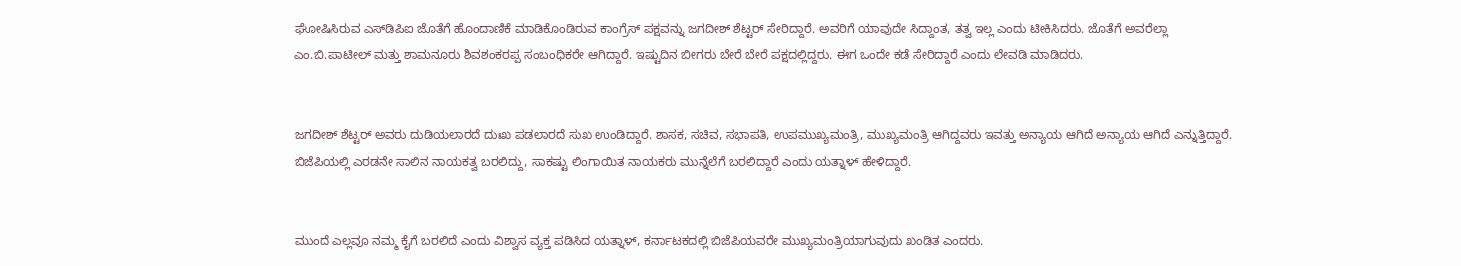ಘೋಷಿಸಿರುವ ಎಸ್‌ಡಿಪಿಐ ಜೊತೆಗೆ ಹೊಂದಾಣಿಕೆ ಮಾಡಿಕೊಂಡಿರುವ ಕಾಂಗ್ರೆಸ್ ಪಕ್ಷವನ್ನು ಜಗದೀಶ್ ಶೆಟ್ಟರ್ ಸೇರಿದ್ದಾರೆ. ಅವರಿಗೆ ಯಾವುದೇ ಸಿದ್ದಾಂತ, ತತ್ವ ಇಲ್ಲ ಎಂದು ಟೀಕಿಸಿದರು. ಜೊತೆಗೆ ಅವರೆಲ್ಲಾ ಎಂ.ಬಿ.ಪಾಟೀಲ್ ಮತ್ತು ಶಾಮನೂರು ಶಿವಶಂಕರಪ್ಪ ಸಂಬಂಧಿಕರೇ ಆಗಿದ್ದಾರೆ. ಇಷ್ಟುದಿನ ಬೀಗರು ಬೇರೆ ಬೇರೆ ಪಕ್ಷದಲ್ಲಿದ್ದರು. ಈಗ ಒಂದೇ ಕಡೆ ಸೇರಿದ್ದಾರೆ ಎಂದು ಲೇವಡಿ ಮಾಡಿದರು.


ಜಗದೀಶ್ ಶೆಟ್ಟರ್ ಅವರು ದುಡಿಯಲಾರದೆ ದುಃಖ ಪಡಲಾರದೆ ಸುಖ ಉಂಡಿದ್ದಾರೆ. ಶಾಸಕ, ಸಚಿವ, ಸಭಾಪತಿ, ಉಪಮುಖ್ಯಮಂತ್ರಿ, ಮುಖ್ಯಮಂತ್ರಿ ಆಗಿದ್ದವರು ಇವತ್ತು ಅನ್ಯಾಯ ಆಗಿದೆ ಅನ್ಯಾಯ ಆಗಿದೆ ಎನ್ನುತ್ತಿದ್ದಾರೆ. ಬಿಜೆಪಿಯಲ್ಲಿ ಎರಡನೇ ಸಾಲಿನ ನಾಯಕತ್ವ ಬರಲಿದ್ದು, ಸಾಕಷ್ಟು ಲಿಂಗಾಯಿತ ನಾಯಕರು ಮುನ್ನೆಲೆಗೆ ಬರಲಿದ್ದಾರೆ ಎಂದು ಯತ್ನಾಳ್ ಹೇಳಿದ್ದಾರೆ.


ಮುಂದೆ ಎಲ್ಲವೂ ನಮ್ಮ ಕೈಗೆ ಬರಲಿದೆ ಎಂದು ವಿಶ್ವಾಸ ವ್ಯಕ್ತ ಪಡಿಸಿದ ಯತ್ನಾಳ್, ಕರ್ನಾಟಕದಲ್ಲಿ ಬಿಜೆಪಿಯವರೇ ಮುಖ್ಯಮಂತ್ರಿಯಾಗುವುದು ಖಂಡಿತ ಎಂದರು.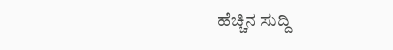ಹೆಚ್ಚಿನ ಸುದ್ದಿ